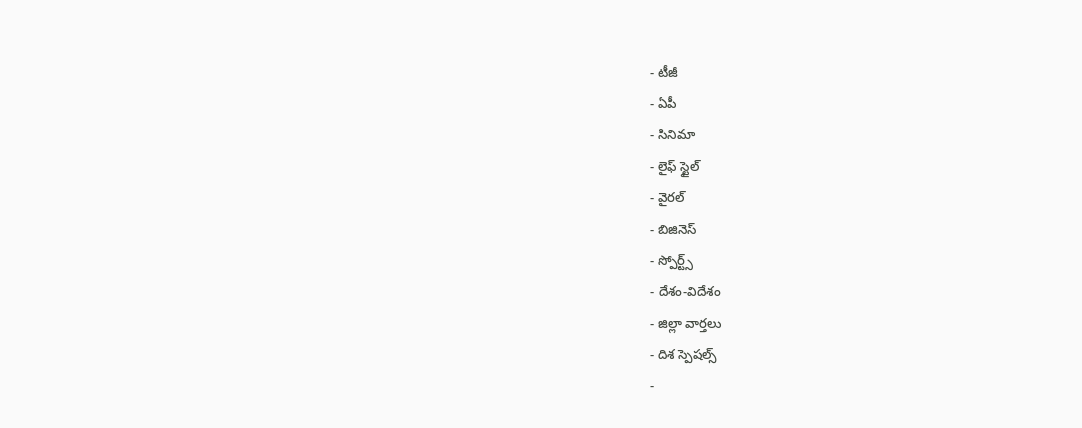- టీజీ
- ఏపీ
- సినిమా
- లైఫ్ స్టైల్
- వైరల్
- బిజినెస్
- స్పోర్ట్స్
- దేశం-విదేశం
- జిల్లా వార్తలు
- దిశ స్పెషల్స్
-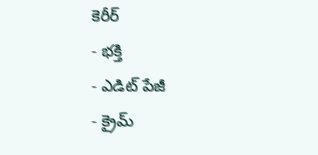కెరీర్
- భక్తి
- ఎడిట్ పేజీ
- క్రైమ్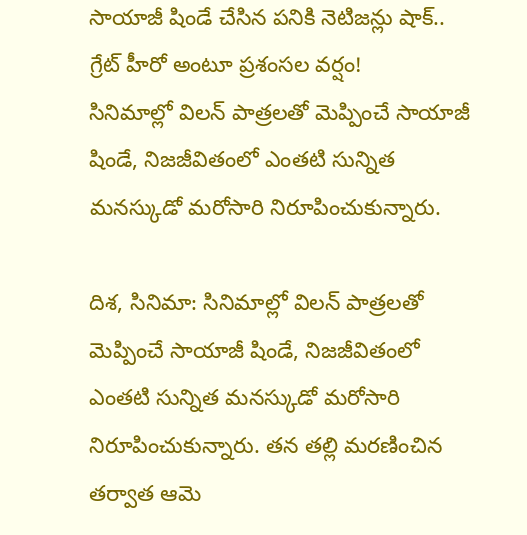సాయాజీ షిండే చేసిన పనికి నెటిజన్లు షాక్.. గ్రేట్ హీరో అంటూ ప్రశంసల వర్షం!
సినిమాల్లో విలన్ పాత్రలతో మెప్పించే సాయాజీ షిండే, నిజజీవితంలో ఎంతటి సున్నిత మనస్కుడో మరోసారి నిరూపించుకున్నారు.

దిశ, సినిమా: సినిమాల్లో విలన్ పాత్రలతో మెప్పించే సాయాజీ షిండే, నిజజీవితంలో ఎంతటి సున్నిత మనస్కుడో మరోసారి నిరూపించుకున్నారు. తన తల్లి మరణించిన తర్వాత ఆమె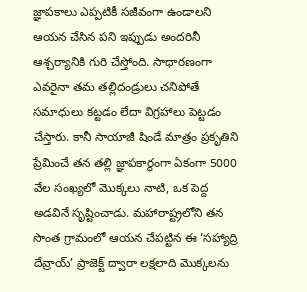జ్ఞాపకాలు ఎప్పటికీ సజీవంగా ఉండాలని ఆయన చేసిన పని ఇప్పుడు అందరినీ ఆశ్చర్యానికి గురి చేస్తోంది. సాధారణంగా ఎవరైనా తమ తల్లిదండ్రులు చనిపోతే సమాధులు కట్టడం లేదా విగ్రహాలు పెట్టడం చేస్తారు. కానీ సాయాజీ షిండే మాత్రం ప్రకృతిని ప్రేమించే తన తల్లి జ్ఞాపకార్థంగా ఏకంగా 5000 వేల సంఖ్యలో మొక్కలు నాటి, ఒక పెద్ద అడవినే సృష్టించాడు. మహారాష్ట్రలోని తన సొంత గ్రామంలో ఆయన చేపట్టిన ఈ ‘సహ్యాద్రి దేవ్రాయ్’ ప్రాజెక్ట్ ద్వారా లక్షలాది మొక్కలను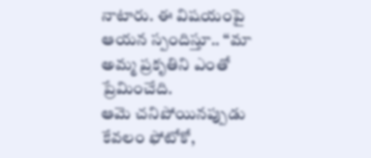నాటారు. ఈ విషయంపై ఆయన స్పందిస్తూ.. ‘‘మా అమ్మ ప్రకృతిని ఎంతో ప్రేమించేది.
ఆమె చనిపోయినప్పుడు కేవలం ఫోటోకో,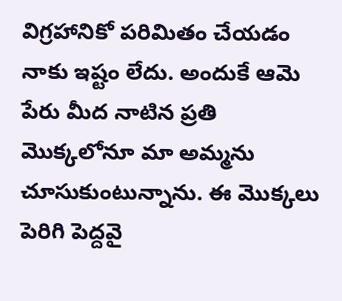విగ్రహానికో పరిమితం చేయడం నాకు ఇష్టం లేదు. అందుకే ఆమె పేరు మీద నాటిన ప్రతి మొక్కలోనూ మా అమ్మను చూసుకుంటున్నాను. ఈ మొక్కలు పెరిగి పెద్దవై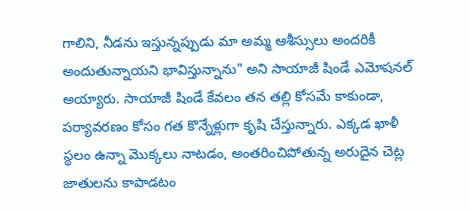గాలిని, నీడను ఇస్తున్నప్పుడు మా అమ్మ ఆశీస్సులు అందరికీ అందుతున్నాయని భావిస్తున్నాను" అని సాయాజీ షిండే ఎమోషనల్ అయ్యారు. సాయాజీ షిండే కేవలం తన తల్లి కోసమే కాకుండా, పర్యావరణం కోసం గత కొన్నేళ్లుగా కృషి చేస్తున్నారు. ఎక్కడ ఖాళీ స్థలం ఉన్నా మొక్కలు నాటడం, అంతరించిపోతున్న అరుదైన చెట్ల జాతులను కాపాడటం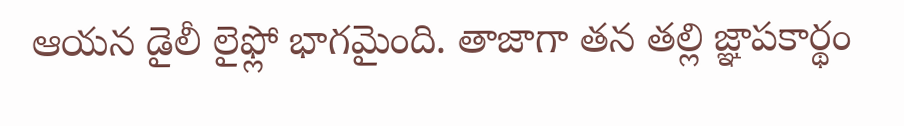ఆయన డైలీ లైఫ్లో భాగమైంది. తాజాగా తన తల్లి జ్ఞాపకార్థం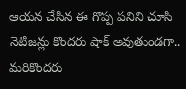ఆయన చేసిన ఈ గొప్ప పనిని చూసి నెటిజన్లు కొందరు షాక్ అవుతుండగా.. మరికొందరు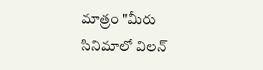మాత్రం "మీరు సినిమాలో విలన్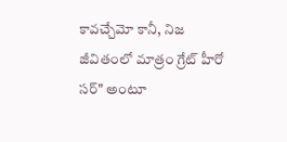కావచ్చేమో కానీ, నిజ జీవితంలో మాత్రం గ్రేట్ హీరో సర్" అంటూ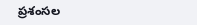ప్రశంసల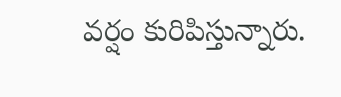వర్షం కురిపిస్తున్నారు.